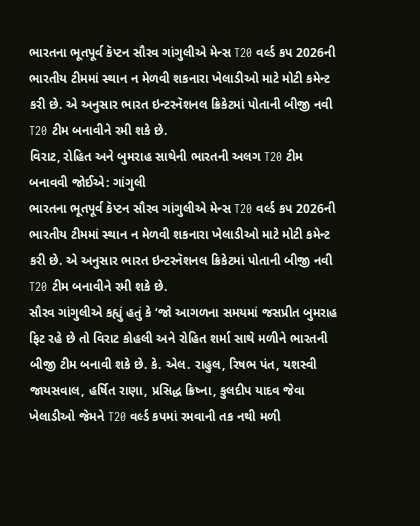ભારતના ભૂતપૂર્વ કૅપ્ટન સૌરવ ગાંગુલીએ મેન્સ T20 વર્લ્ડ કપ 2026ની ભારતીય ટીમમાં સ્થાન ન મેળવી શકનારા ખેલાડીઓ માટે મોટી કમેન્ટ કરી છે. એ અનુસાર ભારત ઇન્ટરનૅશનલ ક્રિકેટમાં પોતાની બીજી નવી T20 ટીમ બનાવીને રમી શકે છે.
વિરાટ, રોહિત અને બુમરાહ સાથેની ભારતની અલગ T20 ટીમ બનાવવી જોઈએ: ગાંગુલી
ભારતના ભૂતપૂર્વ કૅપ્ટન સૌરવ ગાંગુલીએ મેન્સ T20 વર્લ્ડ કપ 2026ની ભારતીય ટીમમાં સ્થાન ન મેળવી શકનારા ખેલાડીઓ માટે મોટી કમેન્ટ કરી છે. એ અનુસાર ભારત ઇન્ટરનૅશનલ ક્રિકેટમાં પોતાની બીજી નવી T20 ટીમ બનાવીને રમી શકે છે.
સૌરવ ગાંગુલીએ કહ્યું હતું કે ‘જો આગળના સમયમાં જસપ્રીત બુમરાહ ફિટ રહે છે તો વિરાટ કોહલી અને રોહિત શર્મા સાથે મળીને ભારતની બીજી ટીમ બનાવી શકે છે. કે. એલ. રાહુલ, રિષભ પંત, યશસ્વી જાયસવાલ, હર્ષિત રાણા, પ્રસિદ્ધ ક્રિષ્ના, કુલદીપ યાદવ જેવા ખેલાડીઓ જેમને T20 વર્લ્ડ કપમાં રમવાની તક નથી મળી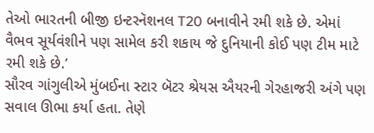તેઓ ભારતની બીજી ઇન્ટરનૅશનલ T20 બનાવીને રમી શકે છે. એમાં વૈભવ સૂર્યવંશીને પણ સામેલ કરી શકાય જે દુનિયાની કોઈ પણ ટીમ માટે રમી શકે છે.’
સૌરવ ગાંગુલીએ મુંબઈના સ્ટાર બૅટર શ્રેયસ ઐયરની ગેરહાજરી અંગે પણ સવાલ ઊભા કર્યા હતા. તેણે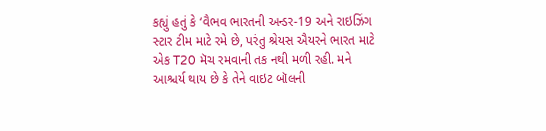કહ્યું હતું કે ‘વૈભવ ભારતની અન્ડર-19 અને રાઇઝિંગ સ્ટાર ટીમ માટે રમે છે, પરંતુ શ્રેયસ ઐયરને ભારત માટે એક T20 મૅચ રમવાની તક નથી મળી રહી. મને આશ્ચર્ય થાય છે કે તેને વાઇટ બૉલની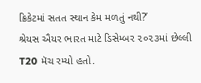ક્રિકેટમાં સતત સ્થાન કેમ મળતું નથી?’
શ્રેયસ ઐયર ભારત માટે ડિસેમ્બર ૨૦૨૩માં છેલ્લી T20 મૅચ રમ્યો હતો.